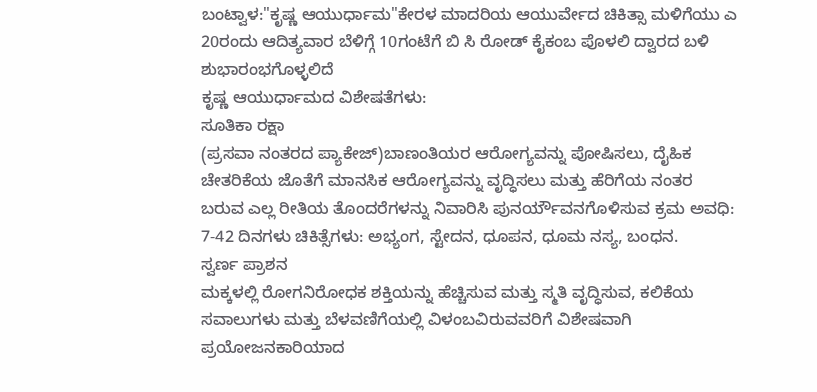ಬಂಟ್ವಾಳ:"ಕೃಷ್ಣ ಆಯುರ್ಧಾಮ"ಕೇರಳ ಮಾದರಿಯ ಆಯುರ್ವೇದ ಚಿಕಿತ್ಸಾ ಮಳಿಗೆಯು ಎ 20ರಂದು ಆದಿತ್ಯವಾರ ಬೆಳಿಗ್ಗೆ 10ಗಂಟೆಗೆ ಬಿ ಸಿ ರೋಡ್ ಕೈಕಂಬ ಪೊಳಲಿ ದ್ವಾರದ ಬಳಿ ಶುಭಾರಂಭಗೊಳ್ಳಲಿದೆ
ಕೃಷ್ಣ ಆಯುರ್ಧಾಮದ ವಿಶೇಷತೆಗಳು:
ಸೂತಿಕಾ ರಕ್ಷಾ
(ಪ್ರಸವಾ ನಂತರದ ಪ್ಯಾಕೇಜ್)ಬಾಣಂತಿಯರ ಆರೋಗ್ಯವನ್ನು ಪೋಷಿಸಲು, ದೈಹಿಕ ಚೇತರಿಕೆಯ ಜೊತೆಗೆ ಮಾನಸಿಕ ಆರೋಗ್ಯವನ್ನು ವೃದ್ಧಿಸಲು ಮತ್ತು ಹೆರಿಗೆಯ ನಂತರ ಬರುವ ಎಲ್ಲ ರೀತಿಯ ತೊಂದರೆಗಳನ್ನು ನಿವಾರಿಸಿ ಪುನರ್ಯೌವನಗೊಳಿಸುವ ಕ್ರಮ ಅವಧಿ: 7-42 ದಿನಗಳು ಚಿಕಿತ್ಸೆಗಳು: ಅಭ್ಯಂಗ, ಸ್ಟೇದನ, ಧೂಪನ, ಧೂಮ ನಸ್ಯ, ಬಂಧನ.
ಸ್ವರ್ಣ ಪ್ರಾಶನ
ಮಕ್ಕಳಲ್ಲಿ ರೋಗನಿರೋಧಕ ಶಕ್ತಿಯನ್ನು ಹೆಚ್ಚಿಸುವ ಮತ್ತು ಸ್ಮತಿ ವೃದ್ಧಿಸುವ, ಕಲಿಕೆಯ ಸವಾಲುಗಳು ಮತ್ತು ಬೆಳವಣಿಗೆಯಲ್ಲಿ ವಿಳಂಬವಿರುವವರಿಗೆ ವಿಶೇಷವಾಗಿ ಪ್ರಯೋಜನಕಾರಿಯಾದ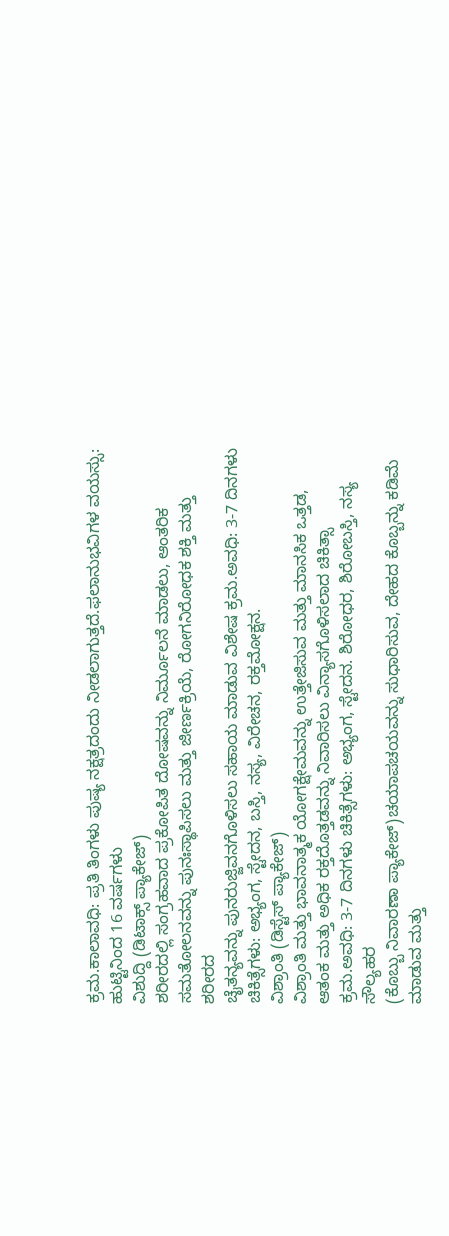ಕ್ರಮ.ಕಾಲಾವಧಿ: ಪ್ರತಿ ತಿಂಗಳು ಪುಷ್ಯ ನಕ್ಷತ್ರದಂದು ನೀಡಲಾಗುತ್ತದೆ.ಫಲಾನುಭವಿಗಳ ವಯಸ್ಸು: ಹುಟ್ಟಿನಿಂದ 16 ವರ್ಷಗಳು
ವಿಶುದ್ದಿ (ಡಿಟಾಕ್ಸ್ ಪ್ಯಾಕೇಜ್)
ಶರೀರದಲ್ಲಿ ಸಂಗ್ರಹವಾದ ಪ್ರಕೋಪಿತ ದೋಷವನ್ನು ನಿರ್ಮೂಲನೆ ಮಾಡಲು, ಆಂತರಿಕ ಸಮತೋಲನವನ್ನು ಪುನಃಸ್ಥಾಪಿಸಲು ಮತ್ತು ಜೀರ್ಣಕ್ರಿಯೆ, ರೋಗನಿರೋಧಕ ಶಕ್ತಿ ಮತ್ತು ಶರೀರದ
ಚೈತನ್ಯವನ್ನು ಪುನರುಜ್ಜಿವನಗೊಳಿಸಲು ಸಹಾಯ ಮಾಡುವ ವಿಶೇಷ ಕ್ರಮ.ಅವಧಿ: 3-7 ದಿನಗಳು ಚಿಕಿತ್ಸೆಗಳು: ಅಭ್ಯಂಗ, ಸ್ಟೇದನ, ಬಸ್ತಿ, ನಸ್ಯ, ವಿರೇಚನ, ರಕ್ತಮೋಕ್ಷನ.
ವಿಶ್ರಾಂತಿ (ಡಿಸ್ಟೆಸ್ ಪ್ಯಾಕೇಜ್)
ವಿಶ್ರಾಂತಿ ಮತ್ತು ಭಾವನಾತ್ಮಕ ಯೋಗಕ್ಷೇಮವನ್ನು ಉತ್ತೇಜಿಸುವ ಮತ್ತು ಮಾನಸಿಕ ಒತ್ತಡ, ಆತಂಕ ಮತ್ತು ಅಧಿಕ ರಕ್ತದೊತ್ತಡವನ್ನು ನಿವಾರಿಸಲು ವಿನ್ಯಾಸಗೊಳಿಸಲಾದ ಚಿಕಿತ್ಸಾ ಕ್ರಮ.ಅವಧಿ: 3-7 ದಿನಗಳು ಚಿಕಿತ್ಸೆಗಳು: ಅಭ್ಯಂಗ, ಸ್ಟೇದನ. ಶಿರೋಧರ, ಶಿರೋಬಸ್ತಿ, ನಸ್ಯ
ಸೌಲ್ಯಹರ
(ಕೊಬ್ಬು ನಿವಾರಣಾ ಪ್ಯಾಕೇಜ್)ಚಯಾಪಚಯವನ್ನು ಸುಧಾರಿಸುವ, ದೇಹದ ಕೊಬ್ಬನ್ನು ಕಡಿಮೆ ಮಾಡುವ ಮತ್ತು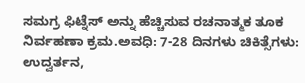ಸಮಗ್ರ ಫಿಟ್ನೆಸ್ ಅನ್ನು ಹೆಚ್ಚಿಸುವ ರಚನಾತ್ಮಕ ತೂಕ ನಿರ್ವಹಣಾ ಕ್ರಮ.ಅವಧಿ: 7-28 ದಿನಗಳು ಚಿಕಿತ್ಸೆಗಳು: ಉದ್ವರ್ತನ,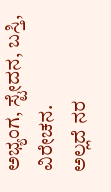ಅಭ್ಯಂಗ, ಸ್ಟೇದನ, ಬಸ್ತಿ, ವಿರೇಚನ.
ಅಲ್ಲದೆ ನರ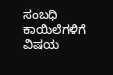ಸಂಬಧಿ ಕಾಯಿಲೆಗಳಿಗೆ ವಿಷಯ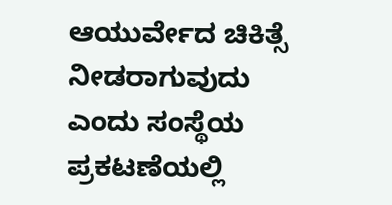ಆಯುರ್ವೇದ ಚಿಕಿತ್ಸೆ ನೀಡರಾಗುವುದು ಎಂದು ಸಂಸ್ಥೆಯ ಪ್ರಕಟಣೆಯಲ್ಲಿ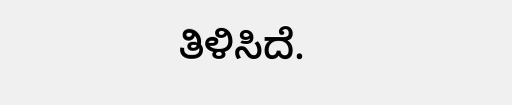ತಿಳಿಸಿದೆ.